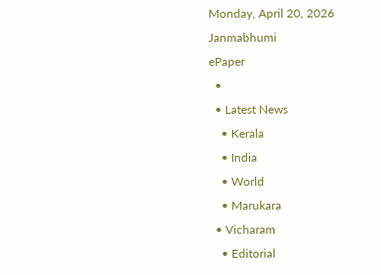Monday, April 20, 2026
Janmabhumi
ePaper
  •
  • Latest News
    • Kerala
    • India
    • World
    • Marukara
  • Vicharam
    • Editorial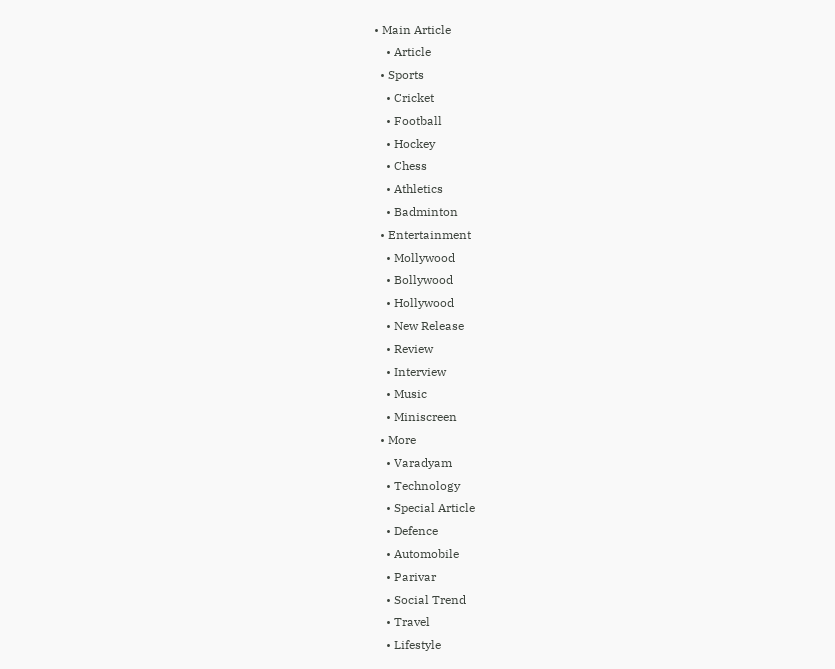• Main Article
    • Article
  • Sports
    • Cricket
    • Football
    • Hockey
    • Chess
    • Athletics
    • Badminton
  • Entertainment
    • Mollywood
    • Bollywood
    • Hollywood
    • New Release
    • Review
    • Interview
    • Music
    • Miniscreen
  • More
    • Varadyam
    • Technology
    • Special Article
    • Defence
    • Automobile
    • Parivar
    • Social Trend
    • Travel
    • Lifestyle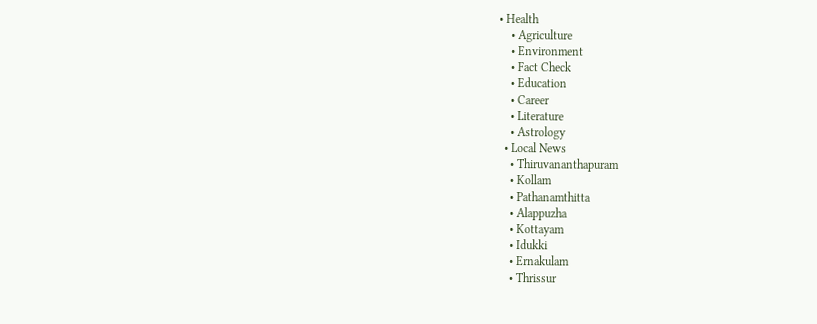• Health
    • Agriculture
    • Environment
    • Fact Check
    • Education
    • Career
    • Literature
    • Astrology
  • Local News
    • Thiruvananthapuram
    • Kollam
    • Pathanamthitta
    • Alappuzha
    • Kottayam
    • Idukki
    • Ernakulam
    • Thrissur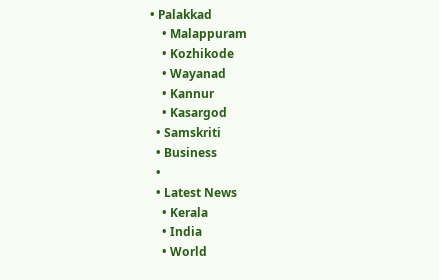• Palakkad
    • Malappuram
    • Kozhikode
    • Wayanad
    • Kannur
    • Kasargod
  • Samskriti
  • Business
  •
  • Latest News
    • Kerala
    • India
    • World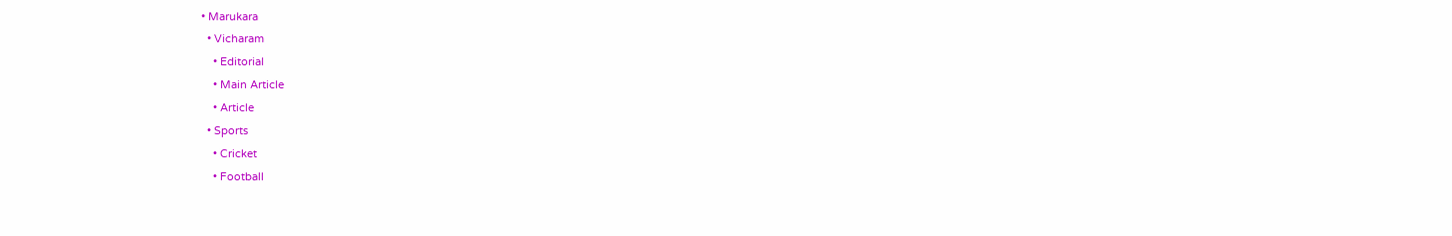• Marukara
  • Vicharam
    • Editorial
    • Main Article
    • Article
  • Sports
    • Cricket
    • Football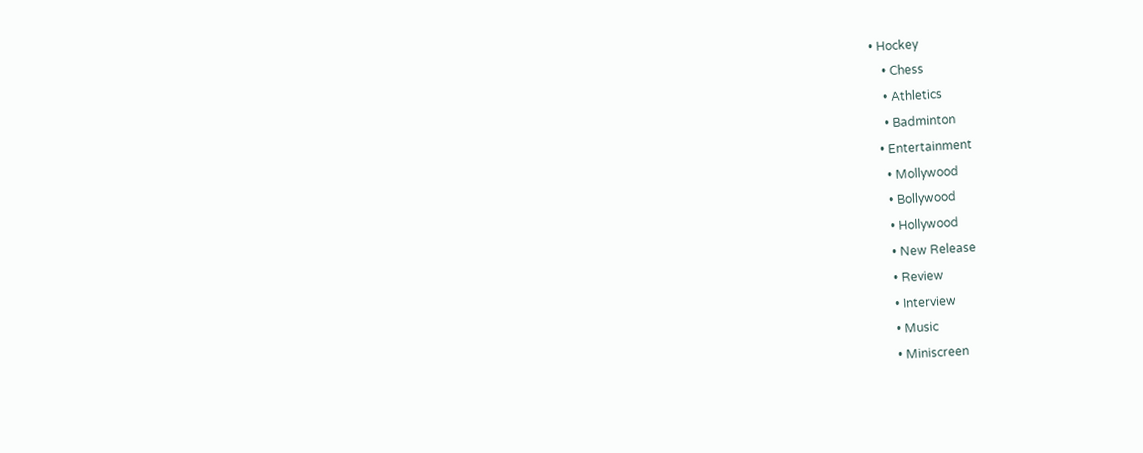• Hockey
    • Chess
    • Athletics
    • Badminton
  • Entertainment
    • Mollywood
    • Bollywood
    • Hollywood
    • New Release
    • Review
    • Interview
    • Music
    • Miniscreen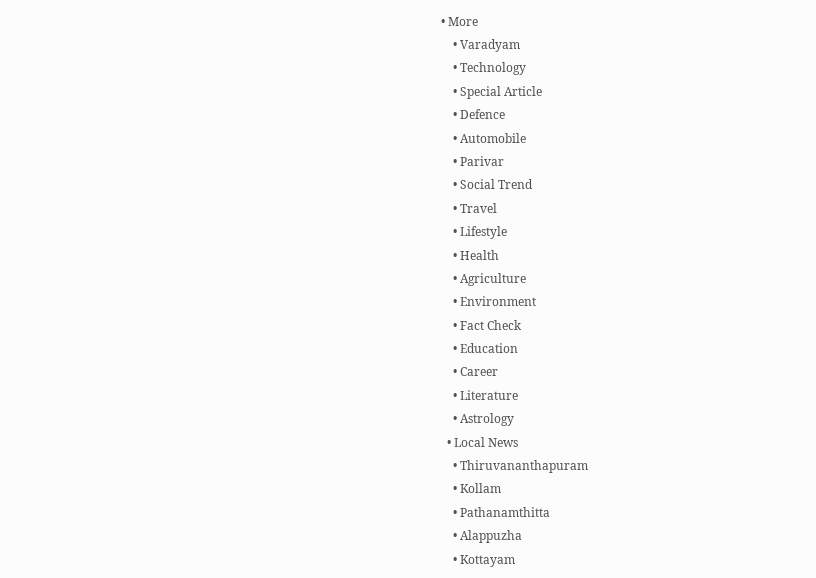• More
    • Varadyam
    • Technology
    • Special Article
    • Defence
    • Automobile
    • Parivar
    • Social Trend
    • Travel
    • Lifestyle
    • Health
    • Agriculture
    • Environment
    • Fact Check
    • Education
    • Career
    • Literature
    • Astrology
  • Local News
    • Thiruvananthapuram
    • Kollam
    • Pathanamthitta
    • Alappuzha
    • Kottayam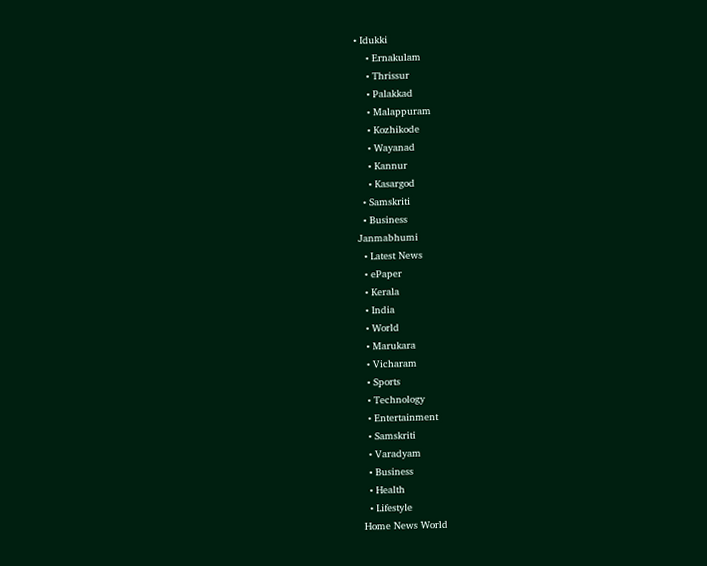• Idukki
    • Ernakulam
    • Thrissur
    • Palakkad
    • Malappuram
    • Kozhikode
    • Wayanad
    • Kannur
    • Kasargod
  • Samskriti
  • Business
Janmabhumi
  • Latest News
  • ePaper
  • Kerala
  • India
  • World
  • Marukara
  • Vicharam
  • Sports
  • Technology
  • Entertainment
  • Samskriti
  • Varadyam
  • Business
  • Health
  • Lifestyle
Home News World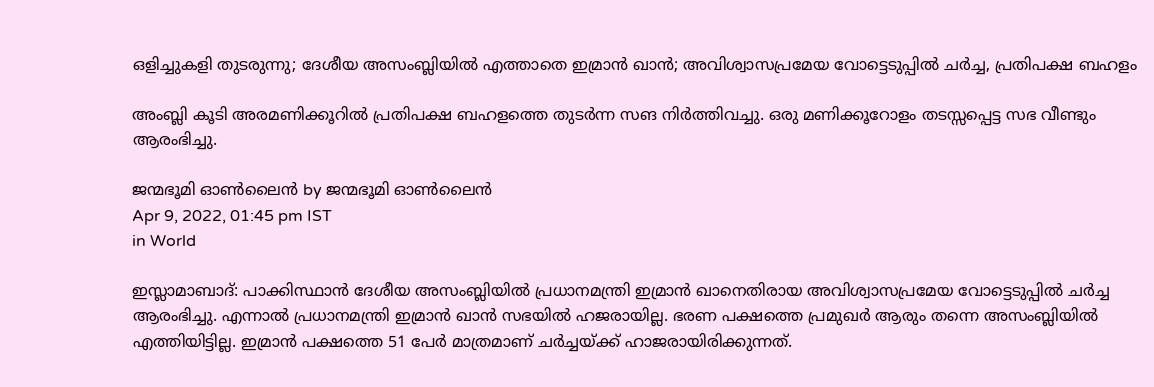ഒളിച്ചുകളി തുടരുന്നു; ദേശീയ അസംബ്ലിയില്‍ എത്താതെ ഇമ്രാന്‍ ഖാന്‍; അവിശ്വാസപ്രമേയ വോട്ടെടുപ്പില്‍ ചര്‍ച്ച, പ്രതിപക്ഷ ബഹളം

അംബ്ലി കൂടി അരമണിക്കൂറില്‍ പ്രതിപക്ഷ ബഹളത്തെ തുടര്‍ന്ന സങ നിര്‍ത്തിവച്ചു. ഒരു മണിക്കൂറോളം തടസ്സപ്പെട്ട സഭ വീണ്ടും ആരംഭിച്ചു.

ജന്മഭൂമി ഓണ്‍ലൈന്‍ by ജന്മഭൂമി ഓണ്‍ലൈന്‍
Apr 9, 2022, 01:45 pm IST
in World

ഇസ്ലാമാബാദ്: പാക്കിസ്ഥാന്‍ ദേശീയ അസംബ്ലിയില്‍ പ്രധാനമന്ത്രി ഇമ്രാന്‍ ഖാനെതിരായ അവിശ്വാസപ്രമേയ വോട്ടെടുപ്പില്‍ ചര്‍ച്ച ആരംഭിച്ചു. എന്നാല്‍ പ്രധാനമന്ത്രി ഇമ്രാന്‍ ഖാന്‍ സഭയില്‍ ഹജരായില്ല. ഭരണ പക്ഷത്തെ പ്രമുഖര്‍ ആരും തന്നെ അസംബ്ലിയില്‍ എത്തിയിട്ടില്ല. ഇമ്രാന്‍ പക്ഷത്തെ 51 പേര്‍ മാത്രമാണ് ചര്‍ച്ചയ്‌ക്ക് ഹാജരായിരിക്കുന്നത്.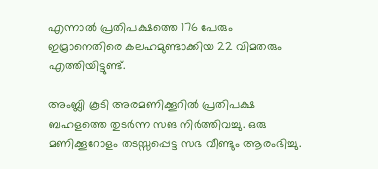എന്നാല്‍ പ്രതിപക്ഷത്തെ 176 പേരും ഇമ്രാനെതിരെ കലഹമുണ്ടാക്കിയ 22 വിമതരും എത്തിയിട്ടുണ്ട്.

അംബ്ലി കൂടി അരമണിക്കൂറില്‍ പ്രതിപക്ഷ ബഹളത്തെ തുടര്‍ന്ന സങ നിര്‍ത്തിവച്ചു. ഒരു മണിക്കൂറോളം തടസ്സപ്പെട്ട സഭ വീണ്ടും ആരംഭിച്ചു.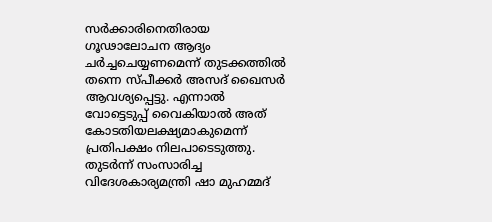സര്‍ക്കാരിനെതിരായ ഗൂഢാലോചന ആദ്യം ചര്‍ച്ചചെയ്യണമെന്ന് തുടക്കത്തില്‍ തന്നെ സ്പീക്കര്‍ അസദ് ഖൈസര്‍ ആവശ്യപ്പെട്ടു. എന്നാല്‍ വോട്ടെടുപ്പ് വൈകിയാല്‍ അത് കോടതിയലക്ഷ്യമാകുമെന്ന് പ്രതിപക്ഷം നിലപാടെടുത്തു. തുടര്‍ന്ന് സംസാരിച്ച വിദേശകാര്യമന്ത്രി ഷാ മുഹമ്മദ്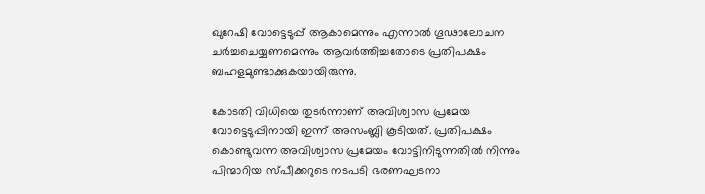ഖുറേഷി വോട്ടെടുപ്പ് ആകാമെന്നും എന്നാല്‍ ഗൂഢാലോചന ചര്‍ച്ചചെയ്യണമെന്നും ആവര്‍ത്തിച്ചതോടെ പ്രതിപക്ഷം ബഹളമുണ്ടാക്കുകയായിരുന്നു.

കോടതി വിധിയെ തുടര്‍ന്നാണ് അവിശ്വാസ പ്രമേയ വോട്ടെടുപ്പിനായി ഇന്ന് അസംബ്ലി കൂടിയത്. പ്രതിപക്ഷം കൊണ്ടുവന്ന അവിശ്വാസ പ്രമേയം വോട്ടിനിടുന്നതില്‍ നിന്നും പിന്മാറിയ സ്പീക്കറുടെ നടപടി ഭരണഘടനാ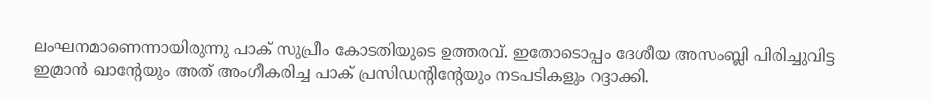ലംഘനമാണെന്നായിരുന്നു പാക് സുപ്രീം കോടതിയുടെ ഉത്തരവ്. ഇതോടൊപ്പം ദേശീയ അസംബ്ലി പിരിച്ചുവിട്ട ഇമ്രാന്‍ ഖാന്റേയും അത് അംഗീകരിച്ച പാക് പ്രസിഡന്റിന്റേയും നടപടികളും റദ്ദാക്കി.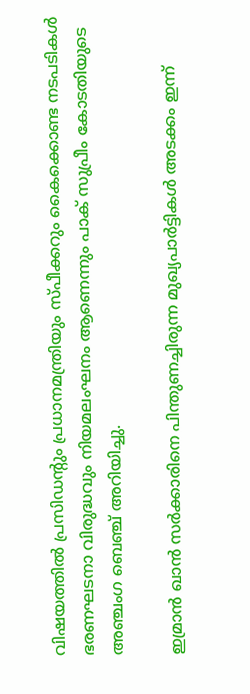വിഷയത്തില്‍ പ്രസിഡന്റും പ്രധാനമന്ത്രിയും സ്പീക്കറും കൈക്കൊണ്ട നടപടികള്‍ ഭരണഘടനാ വിരുദ്ധവും നിയമലംഘനം ആണെന്നും പാക് സുപ്രീം കോടതിയുടെ അഞ്ചംഗ ബെഞ്ച് അറിയിച്ചു.

ഇമ്രാന്‍ ഖാന്‍ സര്‍ക്കാരിനെ പിന്തുണച്ചിരുന്ന മുഖ്യപാര്‍ട്ടികള്‍ അടക്കം ഇന്ന്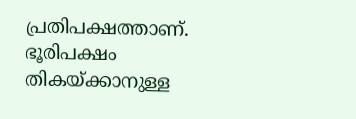പ്രതിപക്ഷത്താണ്. ഭൂരിപക്ഷം തികയ്‌ക്കാനുള്ള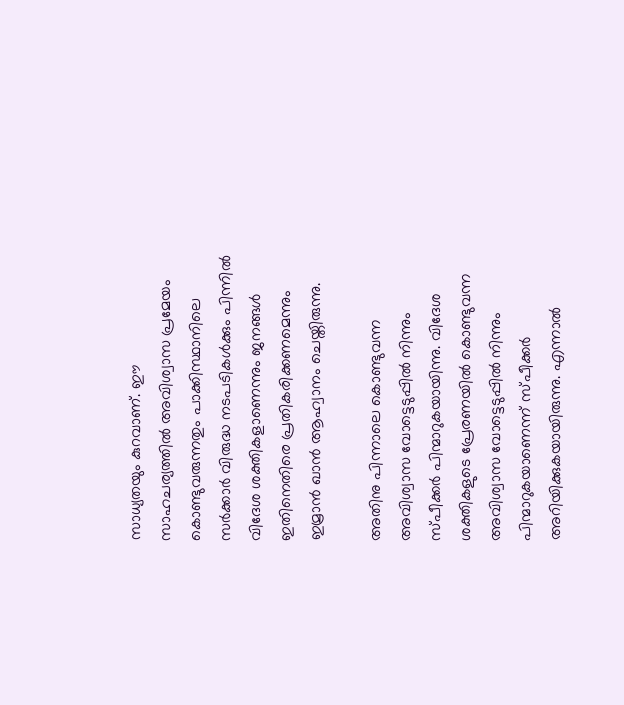സാധ്യതയും കുറവാണ്. ഈ സാഹചര്യത്തില്‍ അവിശ്വാസ പ്രമേയം കൊണ്ടുവരുന്നതും പാക്കിസ്ഥാനിലെ സര്‍ക്കാര്‍ വിരുദ്ധ നടപടികള്‍ക്കും പിന്നില്‍ വിദേശ ശക്തികളാണെന്നും ജനങ്ങള്‍ ഇതിനെതിരെ പ്രതികരിക്കണമെന്നും ഇമ്രാന്‍ ഖാന്‍ ആഹ്വാനം ചെയ്തിരുന്നു.

അതിനു പിന്നാലെ കൊണ്ടുവന്ന അവിശ്വാസ വോട്ടെടുപ്പില്‍ നിന്നും സ്പീക്കര്‍ പിന്മാറുകയായിന്നു. വിദേശ ശക്തികളുടെ പ്രേരണയില്‍ കൊണ്ടുവന്ന അവിശ്വാസ വോട്ടെടുപ്പില്‍ നിന്നും പിന്മാറുകയാണെന്ന് സ്പീക്കര്‍ അറിയിക്കുകയായിരുന്നു. എന്നാല്‍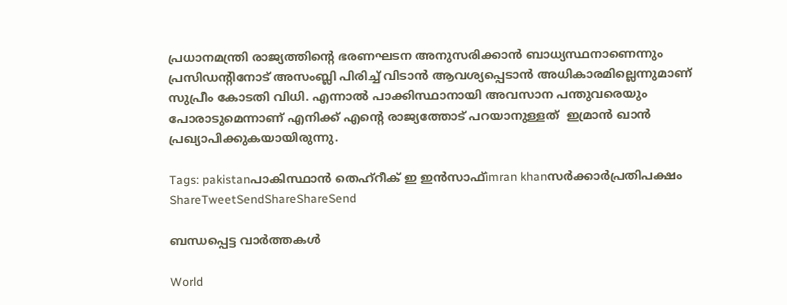പ്രധാനമന്ത്രി രാജ്യത്തിന്റെ ഭരണഘടന അനുസരിക്കാന്‍ ബാധ്യസ്ഥനാണെന്നും പ്രസിഡന്റിനോട് അസംബ്ലി പിരിച്ച് വിടാന്‍ ആവശ്യപ്പെടാന്‍ അധികാരമില്ലെന്നുമാണ് സുപ്രീം കോടതി വിധി. എന്നാല്‍ പാക്കിസ്ഥാനായി അവസാന പന്തുവരെയും പോരാടുമെന്നാണ് എനിക്ക് എന്റെ രാജ്യത്തോട് പറയാനുള്ളത്  ഇമ്രാന്‍ ഖാന്‍ പ്രഖ്യാപിക്കുകയായിരുന്നു.

Tags: pakistanപാകിസ്ഥാന്‍ തെഹ്‌റീക് ഇ ഇന്‍സാഫ്imran khanസര്‍ക്കാര്‍പ്രതിപക്ഷം
ShareTweetSendShareShareSend

ബന്ധപ്പെട്ട വാര്‍ത്തകള്‍

World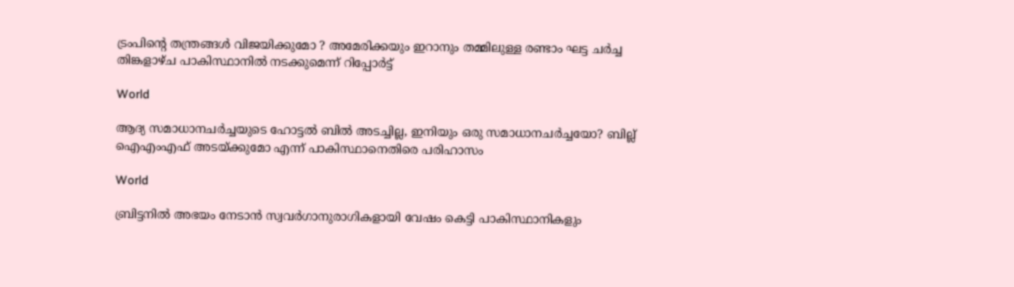ട്രംപിന്റെ തന്ത്രങ്ങൾ വിജയിക്കുമോ ? അമേരിക്കയും ഇറാനും തമ്മിലുള്ള രണ്ടാം ഘട്ട ചർച്ച തിങ്കളാഴ്ച പാകിസ്ഥാനിൽ നടക്കുമെന്ന് റിപ്പോർട്ട്

World

ആദ്യ സമാധാനചര്‍ച്ചയുടെ ഹോട്ടല്‍ ബില്‍ അടച്ചില്ല, ഇനിയും ഒരു സമാധാനചര്‍ച്ചയോ? ബില്ല് ഐഎംഎഫ് അടയ്‌ക്കുമോ എന്ന് പാകിസ്ഥാനെതിരെ പരിഹാസം

World

ബ്രിട്ടനിൽ അഭയം നേടാൻ സ്വവർഗാനുരാഗികളായി വേഷം കെട്ടി പാകിസ്ഥാനികളും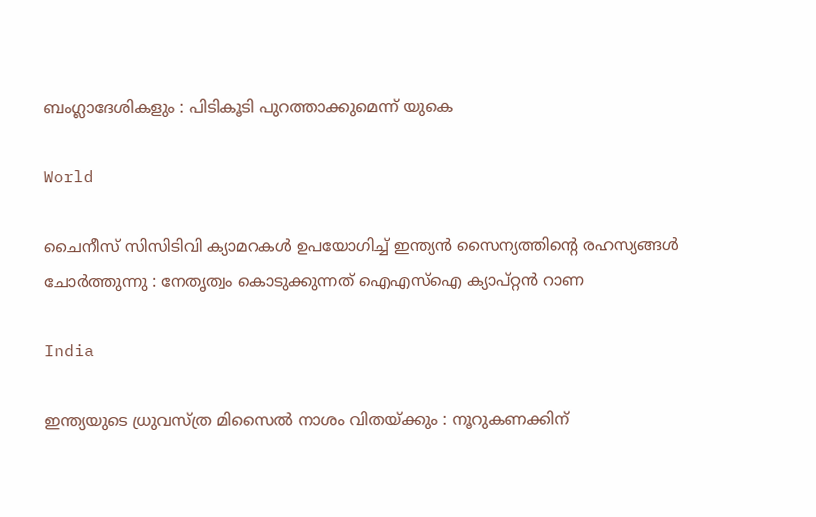ബംഗ്ലാദേശികളും : പിടികൂടി പുറത്താക്കുമെന്ന് യുകെ

World

ചൈനീസ് സിസിടിവി ക്യാമറകൾ ഉപയോഗിച്ച് ഇന്ത്യൻ സൈന്യത്തിന്റെ രഹസ്യങ്ങൾ ചോർത്തുന്നു : നേതൃത്വം കൊടുക്കുന്നത് ഐഎസ്ഐ ക്യാപ്റ്റൻ റാണ

India

ഇന്ത്യയുടെ ധ്രുവസ്ത്ര മിസൈൽ നാശം വിതയ്‌ക്കും : നൂറുകണക്കിന്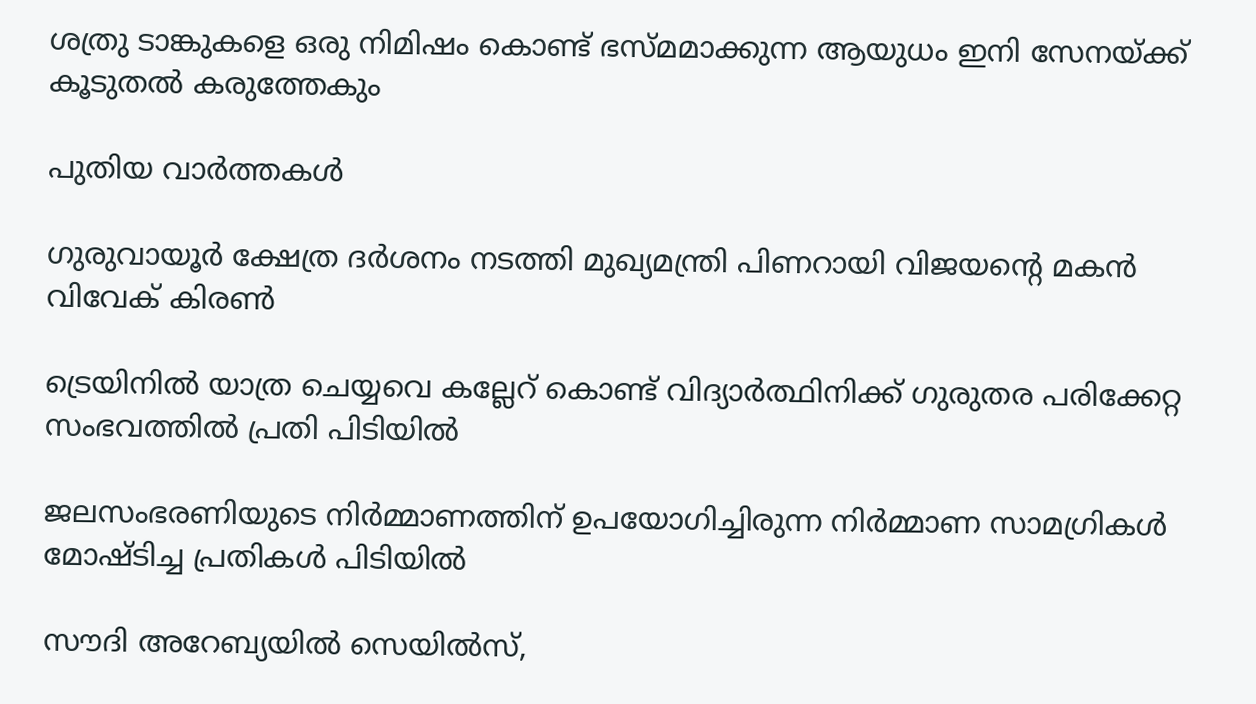ശത്രു ടാങ്കുകളെ ഒരു നിമിഷം കൊണ്ട് ഭസ്‌മമാക്കുന്ന ആയുധം ഇനി സേനയ്‌ക്ക് കൂടുതൽ കരുത്തേകും

പുതിയ വാര്‍ത്തകള്‍

ഗുരുവായൂര്‍ ക്ഷേത്ര ദര്‍ശനം നടത്തി മുഖ്യമന്ത്രി പിണറായി വിജയന്റെ മകന്‍ വിവേക് കിരണ്‍

ട്രെയിനില്‍ യാത്ര ചെയ്യവെ കല്ലേറ് കൊണ്ട് വിദ്യാര്‍ത്ഥിനിക്ക് ഗുരുതര പരിക്കേറ്റ സംഭവത്തില്‍ പ്രതി പിടിയില്‍

ജലസംഭരണിയുടെ നിർമ്മാണത്തിന് ഉപയോഗിച്ചിരുന്ന നിർമ്മാണ സാമഗ്രികൾ മോഷ്ടിച്ച പ്രതികൾ പിടിയിൽ

സൗദി അറേബ്യയിൽ സെയിൽസ്,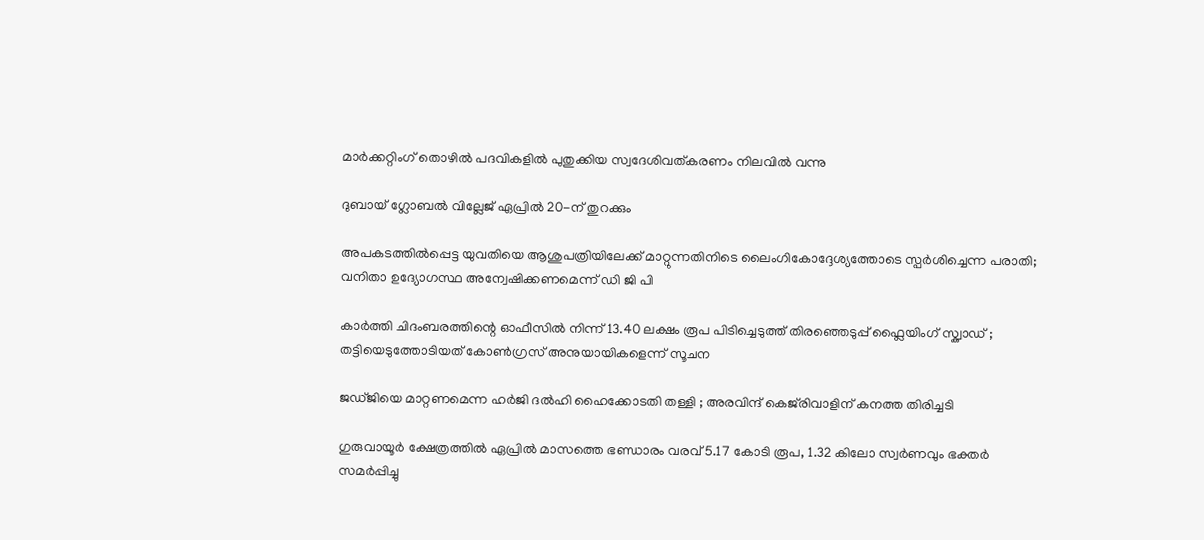മാർക്കറ്റിംഗ് തൊഴിൽ പദവികളിൽ പുതുക്കിയ സ്വദേശിവത്കരണം നിലവിൽ വന്നു

ദുബായ് ഗ്ലോബൽ വില്ലേജ് ഏപ്രിൽ 20-ന് തുറക്കും

അപകടത്തില്‍പ്പെട്ട യുവതിയെ ആശുപത്രിയിലേക്ക് മാറ്റുന്നതിനിടെ ലൈംഗികോദ്ദേശ്യത്തോടെ സ്പര്‍ശിച്ചെന്ന പരാതി; വനിതാ ഉദ്യോഗസ്ഥ അന്വേഷിക്കണമെന്ന് ഡി ജി പി

കാർത്തി ചിദംബരത്തിന്റെ ഓഫീസിൽ നിന്ന് 13.40 ലക്ഷം രൂപ പിടിച്ചെടുത്ത് തിരഞ്ഞെടുപ്പ് ഫ്ലൈയിംഗ് സ്ക്വാഡ് ; തട്ടിയെടുത്തോടിയത് കോൺഗ്രസ് അനുയായികളെന്ന് സൂചന

ജഡ്ജിയെ മാറ്റണമെന്ന ഹർജി ദൽഹി ഹൈക്കോടതി തള്ളി ; അരവിന്ദ് കെജ്‌രിവാളിന് കനത്ത തിരിച്ചടി

ഗുരുവായൂര്‍ ക്ഷേത്രത്തില്‍ ഏപ്രില്‍ മാസത്തെ ഭണ്ഡാരം വരവ് 5.17 കോടി രൂപ, 1.32 കിലോ സ്വര്‍ണവും ഭക്തര്‍ സമര്‍പ്പിച്ചു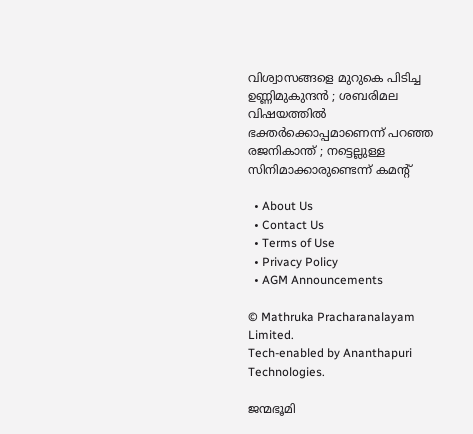വിശ്വാസങ്ങളെ മുറുകെ പിടിച്ച ഉണ്ണിമുകുന്ദൻ ; ശബരിമല വിഷയത്തിൽ ഭക്തർക്കൊപ്പമാണെന്ന് പറഞ്ഞ രജനികാന്ത് ; നട്ടെല്ലുള്ള സിനിമാക്കാരുണ്ടെന്ന് കമന്റ്

  • About Us
  • Contact Us
  • Terms of Use
  • Privacy Policy
  • AGM Announcements

© Mathruka Pracharanalayam Limited.
Tech-enabled by Ananthapuri Technologies.

ജന്മഭൂമി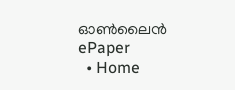ഓണ്‍ലൈന്‍
ePaper
  • Home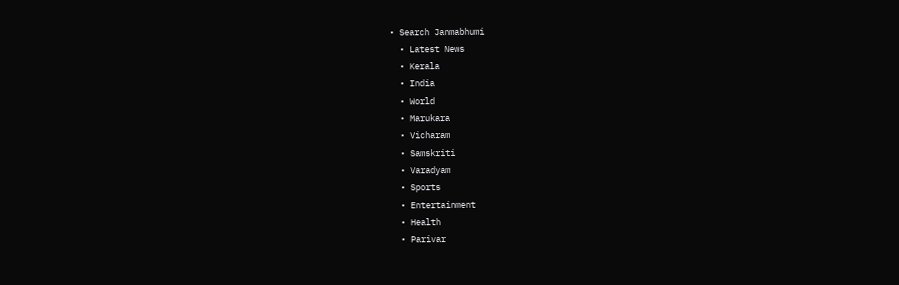• Search Janmabhumi
  • Latest News
  • Kerala
  • India
  • World
  • Marukara
  • Vicharam
  • Samskriti
  • Varadyam
  • Sports
  • Entertainment
  • Health
  • Parivar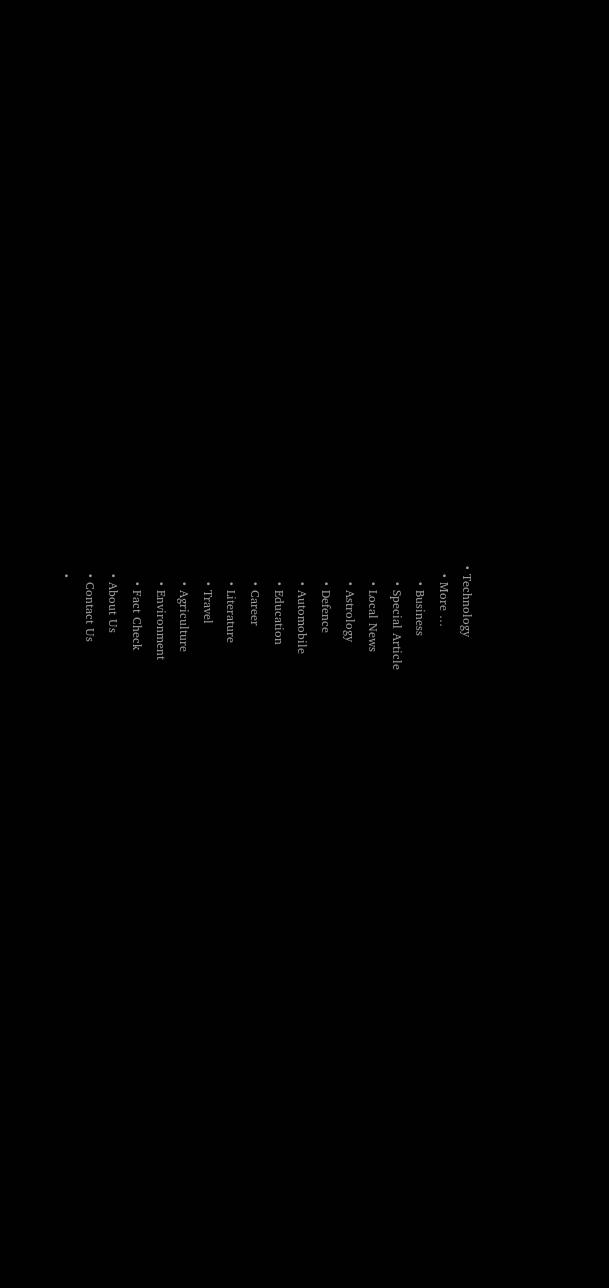• Technology
  • More …
    • Business
    • Special Article
    • Local News
    • Astrology
    • Defence
    • Automobile
    • Education
    • Career
    • Literature
    • Travel
    • Agriculture
    • Environment
    • Fact Check
  • About Us
  • Contact Us
  •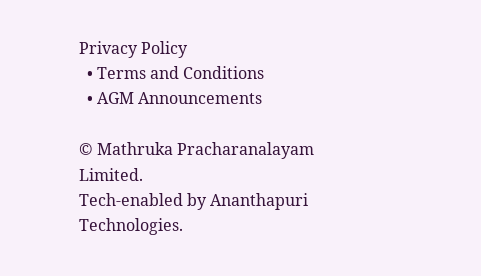Privacy Policy
  • Terms and Conditions
  • AGM Announcements

© Mathruka Pracharanalayam Limited.
Tech-enabled by Ananthapuri Technologies.